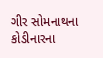ગીર સોમનાથના કોડીનારના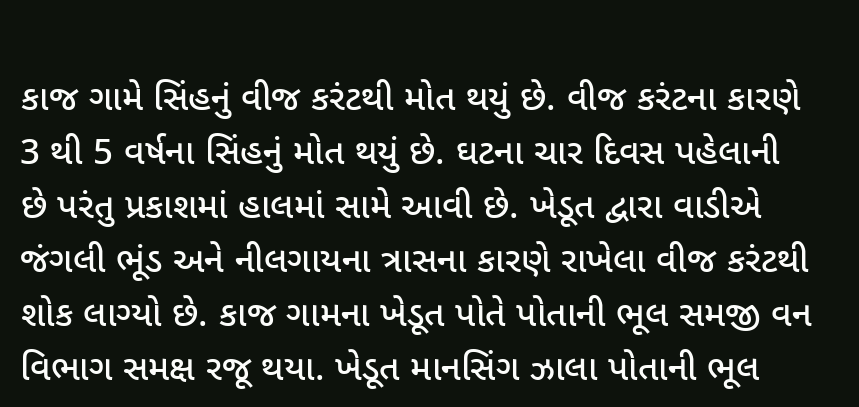કાજ ગામે સિંહનું વીજ કરંટથી મોત થયું છે. વીજ કરંટના કારણે 3 થી 5 વર્ષના સિંહનું મોત થયું છે. ઘટના ચાર દિવસ પહેલાની છે પરંતુ પ્રકાશમાં હાલમાં સામે આવી છે. ખેડૂત દ્વારા વાડીએ જંગલી ભૂંડ અને નીલગાયના ત્રાસના કારણે રાખેલા વીજ કરંટથી શોક લાગ્યો છે. કાજ ગામના ખેડૂત પોતે પોતાની ભૂલ સમજી વન વિભાગ સમક્ષ રજૂ થયા. ખેડૂત માનસિંગ ઝાલા પોતાની ભૂલ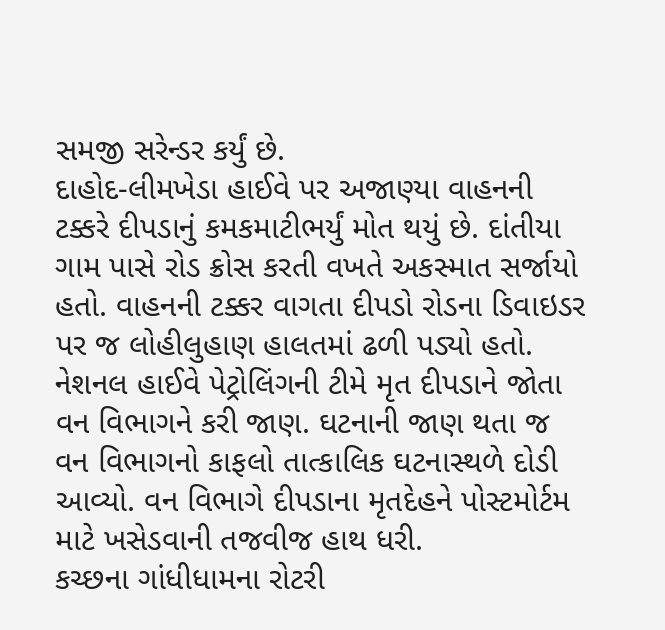સમજી સરેન્ડર કર્યું છે.
દાહોદ-લીમખેડા હાઈવે પર અજાણ્યા વાહનની ટક્કરે દીપડાનું કમકમાટીભર્યું મોત થયું છે. દાંતીયા ગામ પાસે રોડ ક્રોસ કરતી વખતે અકસ્માત સર્જાયો હતો. વાહનની ટક્કર વાગતા દીપડો રોડના ડિવાઇડર પર જ લોહીલુહાણ હાલતમાં ઢળી પડ્યો હતો. નેશનલ હાઈવે પેટ્રોલિંગની ટીમે મૃત દીપડાને જોતા વન વિભાગને કરી જાણ. ઘટનાની જાણ થતા જ વન વિભાગનો કાફલો તાત્કાલિક ઘટનાસ્થળે દોડી આવ્યો. વન વિભાગે દીપડાના મૃતદેહને પોસ્ટમોર્ટમ માટે ખસેડવાની તજવીજ હાથ ધરી.
કચ્છના ગાંધીધામના રોટરી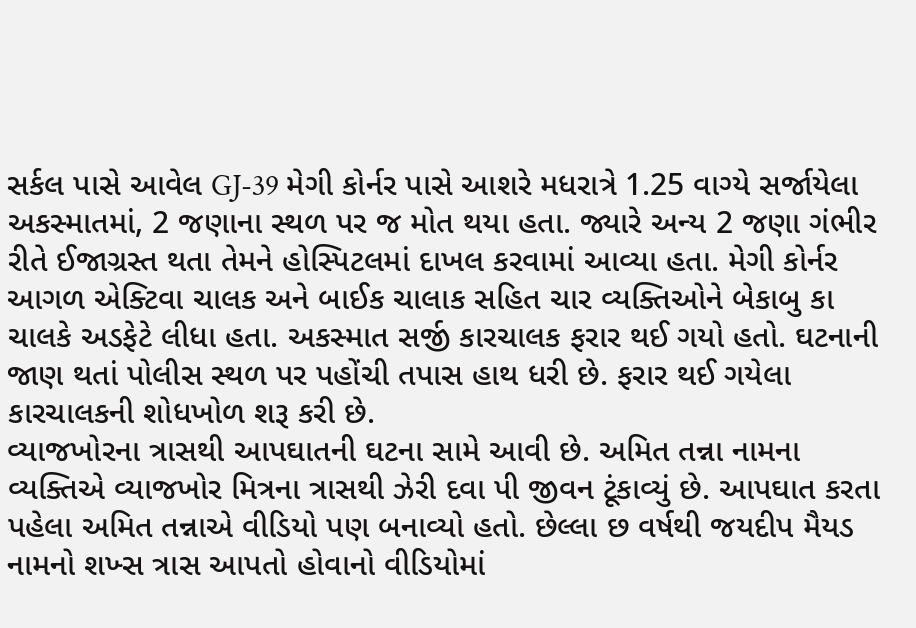સર્કલ પાસે આવેલ GJ-39 મેગી કોર્નર પાસે આશરે મધરાત્રે 1.25 વાગ્યે સર્જાયેલા અકસ્માતમાં, 2 જણાના સ્થળ પર જ મોત થયા હતા. જ્યારે અન્ય 2 જણા ગંભીર રીતે ઈજાગ્રસ્ત થતા તેમને હોસ્પિટલમાં દાખલ કરવામાં આવ્યા હતા. મેગી કોર્નર આગળ એક્ટિવા ચાલક અને બાઈક ચાલાક સહિત ચાર વ્યક્તિઓને બેકાબુ કા ચાલકે અડફેટે લીધા હતા. અકસ્માત સર્જી કારચાલક ફરાર થઈ ગયો હતો. ઘટનાની જાણ થતાં પોલીસ સ્થળ પર પહોંચી તપાસ હાથ ધરી છે. ફરાર થઈ ગયેલા કારચાલકની શોધખોળ શરૂ કરી છે.
વ્યાજખોરના ત્રાસથી આપઘાતની ઘટના સામે આવી છે. અમિત તન્ના નામના વ્યક્તિએ વ્યાજખોર મિત્રના ત્રાસથી ઝેરી દવા પી જીવન ટૂંકાવ્યું છે. આપઘાત કરતા પહેલા અમિત તન્નાએ વીડિયો પણ બનાવ્યો હતો. છેલ્લા છ વર્ષથી જયદીપ મૈયડ નામનો શખ્સ ત્રાસ આપતો હોવાનો વીડિયોમાં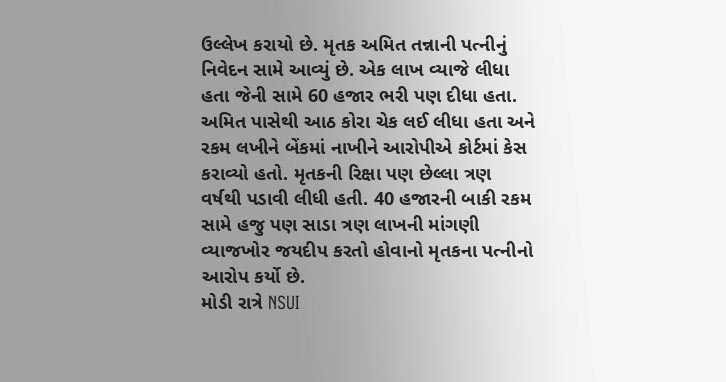ઉલ્લેખ કરાયો છે. મૃતક અમિત તન્નાની પત્નીનું નિવેદન સામે આવ્યું છે. એક લાખ વ્યાજે લીધા હતા જેની સામે 60 હજાર ભરી પણ દીધા હતા. અમિત પાસેથી આઠ કોરા ચેક લઈ લીધા હતા અને રકમ લખીને બેંકમાં નાખીને આરોપીએ કોર્ટમાં કેસ કરાવ્યો હતો. મૃતકની રિક્ષા પણ છેલ્લા ત્રણ વર્ષથી પડાવી લીધી હતી. 40 હજારની બાકી રકમ સામે હજુ પણ સાડા ત્રણ લાખની માંગણી વ્યાજખોર જયદીપ કરતો હોવાનો મૃતકના પત્નીનો આરોપ કર્યો છે.
મોડી રાત્રે NSUI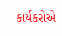કાર્યકરોએ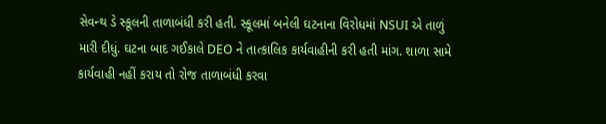સેવન્થ ડે સ્કૂલની તાળાબંધી કરી હતી. સ્કૂલમાં બનેલી ઘટનાના વિરોધમાં NSUI એ તાળું મારી દીધું. ઘટના બાદ ગઈકાલે DEO ને તાત્કાલિક કાર્યવાહીની કરી હતી માંગ. શાળા સામે કાર્યવાહી નહીં કરાય તો રોજ તાળાબંધી કરવા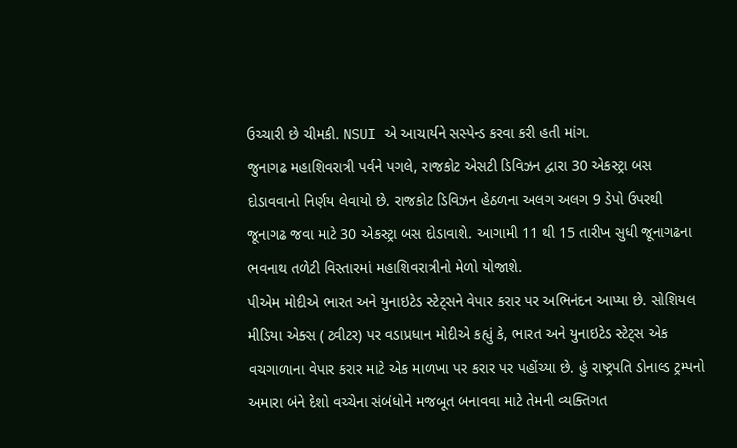ઉચ્ચારી છે ચીમકી. NSUI એ આચાર્યને સસ્પેન્ડ કરવા કરી હતી માંગ.
જુનાગઢ મહાશિવરાત્રી પર્વને પગલે, રાજકોટ એસટી ડિવિઝન દ્વારા 30 એકસ્ટ્રા બસ દોડાવવાનો નિર્ણય લેવાયો છે. રાજકોટ ડિવિઝન હેઠળના અલગ અલગ 9 ડેપો ઉપરથી જૂનાગઢ જવા માટે 30 એકસ્ટ્રા બસ દોડાવાશે. આગામી 11 થી 15 તારીખ સુધી જૂનાગઢના ભવનાથ તળેટી વિસ્તારમાં મહાશિવરાત્રીનો મેળો યોજાશે.
પીએમ મોદીએ ભારત અને યુનાઇટેડ સ્ટેટ્સને વેપાર કરાર પર અભિનંદન આપ્યા છે. સોશિયલ મીડિયા એક્સ ( ટ્વીટર) પર વડાપ્રધાન મોદીએ કહ્યું કે, ભારત અને યુનાઇટેડ સ્ટેટ્સ એક વચગાળાના વેપાર કરાર માટે એક માળખા પર કરાર પર પહોંચ્યા છે. હું રાષ્ટ્રપતિ ડોનાલ્ડ ટ્રમ્પનો અમારા બંને દેશો વચ્ચેના સંબંધોને મજબૂત બનાવવા માટે તેમની વ્યક્તિગત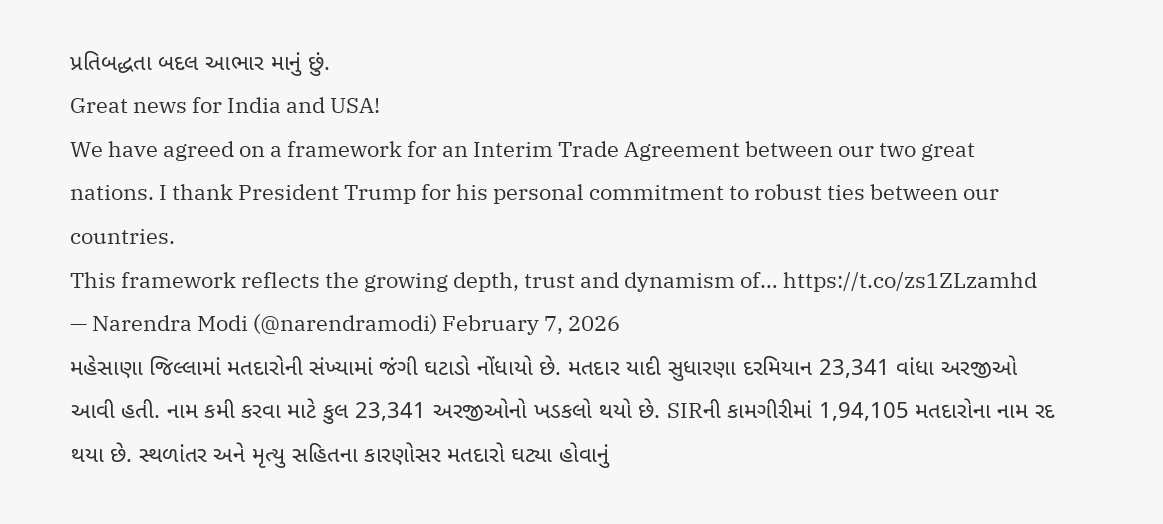પ્રતિબદ્ધતા બદલ આભાર માનું છું.
Great news for India and USA!
We have agreed on a framework for an Interim Trade Agreement between our two great nations. I thank President Trump for his personal commitment to robust ties between our countries.
This framework reflects the growing depth, trust and dynamism of… https://t.co/zs1ZLzamhd
— Narendra Modi (@narendramodi) February 7, 2026
મહેસાણા જિલ્લામાં મતદારોની સંખ્યામાં જંગી ઘટાડો નોંધાયો છે. મતદાર યાદી સુધારણા દરમિયાન 23,341 વાંધા અરજીઓ આવી હતી. નામ કમી કરવા માટે કુલ 23,341 અરજીઓનો ખડકલો થયો છે. SIRની કામગીરીમાં 1,94,105 મતદારોના નામ રદ થયા છે. સ્થળાંતર અને મૃત્યુ સહિતના કારણોસર મતદારો ઘટ્યા હોવાનું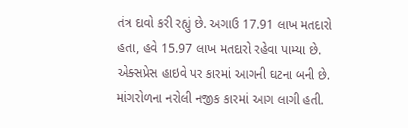તંત્ર દાવો કરી રહ્યું છે. અગાઉ 17.91 લાખ મતદારો હતા, હવે 15.97 લાખ મતદારો રહેવા પામ્યા છે.
એક્સપ્રેસ હાઇવે પર કારમાં આગની ઘટના બની છે. માંગરોળના નરોલી નજીક કારમાં આગ લાગી હતી.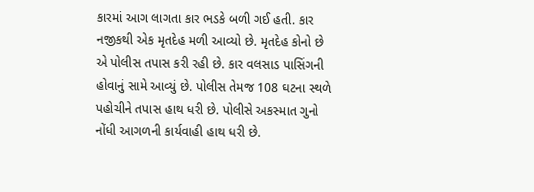કારમાં આગ લાગતા કાર ભડકે બળી ગઈ હતી. કાર નજીકથી એક મૃતદેહ મળી આવ્યો છે. મૃતદેહ કોનો છે એ પોલીસ તપાસ કરી રહી છે. કાર વલસાડ પાસિંગની હોવાનું સામે આવ્યું છે. પોલીસ તેમજ 108 ઘટના સ્થળે પહોચીને તપાસ હાથ ધરી છે. પોલીસે અકસ્માત ગુનો નોંધી આગળની કાર્યવાહી હાથ ધરી છે.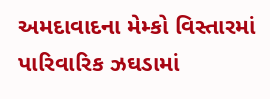અમદાવાદના મેમ્કો વિસ્તારમાં પારિવારિક ઝઘડામાં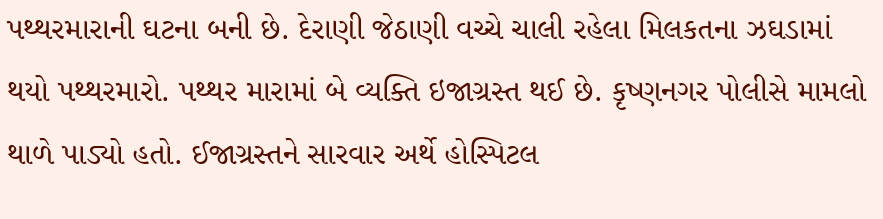પથ્થરમારાની ઘટના બની છે. દેરાણી જેઠાણી વચ્ચે ચાલી રહેલા મિલકતના ઝઘડામાં થયો પથ્થરમારો. પથ્થર મારામાં બે વ્યક્તિ ઇજાગ્રસ્ત થઈ છે. કૃષ્ણનગર પોલીસે મામલો થાળે પાડ્યો હતો. ઈજાગ્રસ્તને સારવાર અર્થે હોસ્પિટલ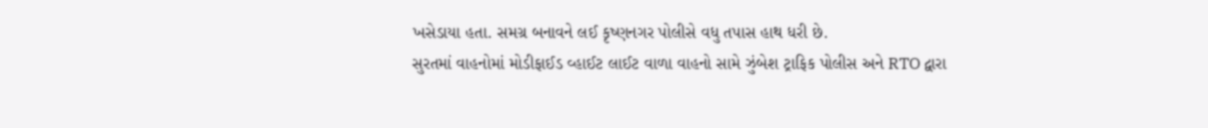ખસેડાયા હતા. સમગ્ર બનાવને લઈ કૃષ્ણનગર પોલીસે વધુ તપાસ હાથ ધરી છે.
સુરતમાં વાહનોમાં મોડીફાઈડ વ્હાઈટ લાઈટ વાળા વાહનો સામે ઝુંબેશ ટ્રાફિક પોલીસ અને RTO દ્વારા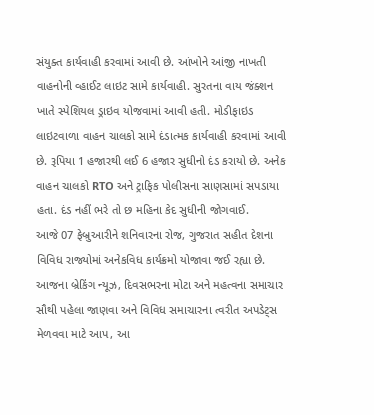સંયુક્ત કાર્યવાહી કરવામાં આવી છે. આંખોને આંજી નાખતી વાહનોની વ્હાઈટ લાઇટ સામે કાર્યવાહી. સુરતના વાય જંક્શન ખાતે સ્પેશિયલ ડ્રાઇવ યોજવામાં આવી હતી. મોડીફાઇડ લાઇટવાળા વાહન ચાલકો સામે દંડાત્મક કાર્યવાહી કરવામાં આવી છે. રૂપિયા 1 હજારથી લઈ 6 હજાર સુધીનો દંડ કરાયો છે. અનેક વાહન ચાલકો RTO અને ટ્રાફિક પોલીસના સાણસામાં સપડાયા હતા. દંડ નહીં ભરે તો છ મહિના કેદ સુધીની જોગવાઈ.
આજે 07 ફેબ્રુઆરીને શનિવારના રોજ, ગુજરાત સહીત દેશના વિવિધ રાજ્યોમાં અનેકવિધ કાર્યક્રમો યોજાવા જઈ રહ્યા છે. આજના બ્રેકિંગ ન્યૂઝ, દિવસભરના મોટા અને મહત્વના સમાચાર સૌથી પહેલા જાણવા અને વિવિધ સમાચારના ત્વરીત અપડેટ્સ મેળવવા માટે આપ, આ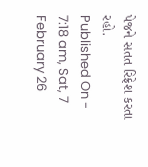પેજને સતત રિફ્રેશ કરતા રહો.
Published On - 7:18 am, Sat, 7 February 26